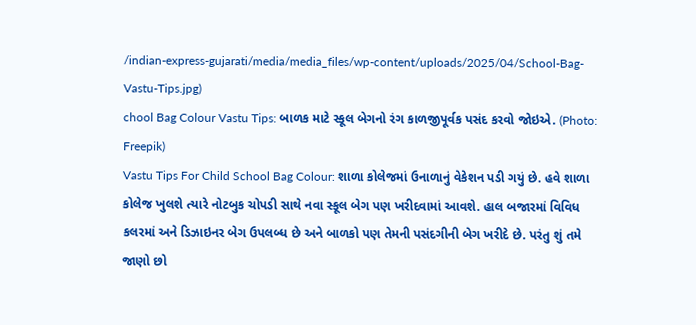/indian-express-gujarati/media/media_files/wp-content/uploads/2025/04/School-Bag-Vastu-Tips.jpg)
chool Bag Colour Vastu Tips: બાળક માટે સ્કૂલ બેગનો રંગ કાળજીપૂર્વક પસંદ કરવો જોઇએ. (Photo: Freepik)
Vastu Tips For Child School Bag Colour: શાળા કોલેજમાં ઉનાળાનું વેકેશન પડી ગયું છે. હવે શાળા કોલેજ ખુલશે ત્યારે નોટબુક ચોપડી સાથે નવા સ્કૂલ બેગ પણ ખરીદવામાં આવશે. હાલ બજારમાં વિવિધ કલરમાં અને ડિઝાઇનર બેગ ઉપલબ્ધ છે અને બાળકો પણ તેમની પસંદગીની બેગ ખરીદે છે. પરંતુ શું તમે જાણો છો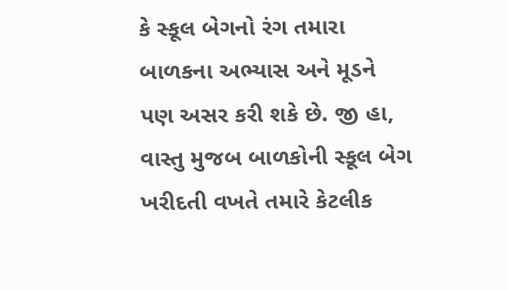કે સ્કૂલ બેગનો રંગ તમારા બાળકના અભ્યાસ અને મૂડને પણ અસર કરી શકે છે. જી હા, વાસ્તુ મુજબ બાળકોની સ્કૂલ બેગ ખરીદતી વખતે તમારે કેટલીક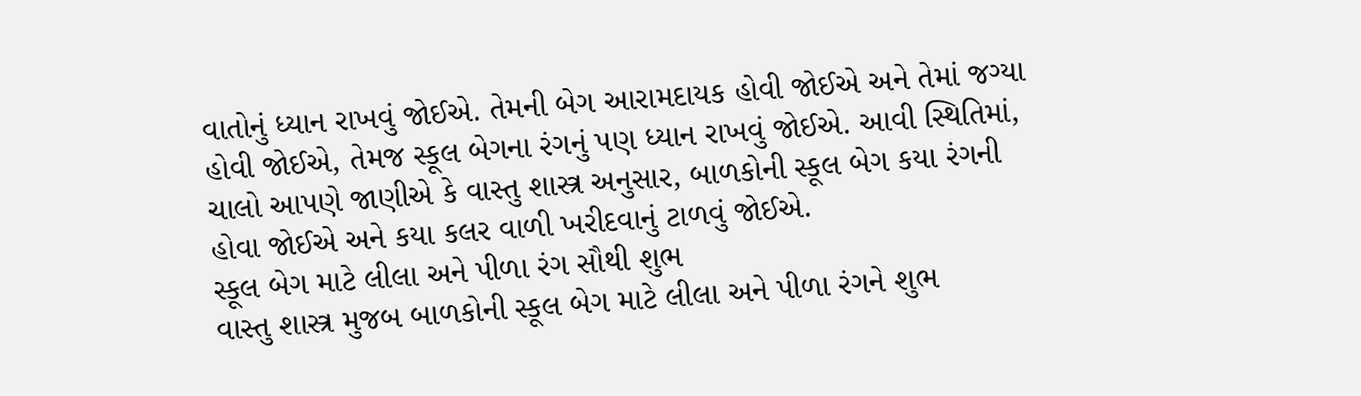વાતોનું ધ્યાન રાખવું જોઈએ. તેમની બેગ આરામદાયક હોવી જોઈએ અને તેમાં જગ્યા હોવી જોઈએ, તેમજ સ્કૂલ બેગના રંગનું પણ ધ્યાન રાખવું જોઈએ. આવી સ્થિતિમાં, ચાલો આપણે જાણીએ કે વાસ્તુ શાસ્ત્ર અનુસાર, બાળકોની સ્કૂલ બેગ કયા રંગની હોવા જોઈએ અને કયા કલર વાળી ખરીદવાનું ટાળવું જોઈએ.
સ્કૂલ બેગ માટે લીલા અને પીળા રંગ સૌથી શુભ
વાસ્તુ શાસ્ત્ર મુજબ બાળકોની સ્કૂલ બેગ માટે લીલા અને પીળા રંગને શુભ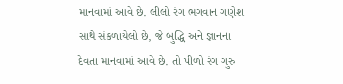માનવામાં આવે છે. લીલો રંગ ભગવાન ગણેશ સાથે સંકળાયેલો છે, જે બુદ્ધિ અને જ્ઞાનના દેવતા માનવામાં આવે છે. તો પીળો રંગ ગુરુ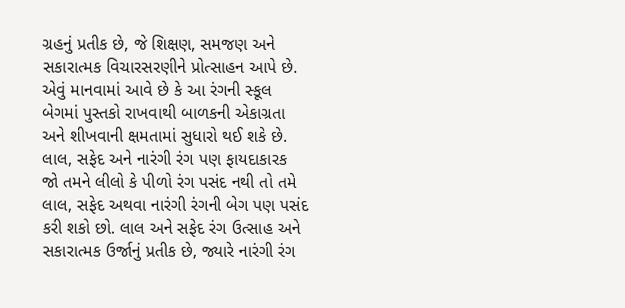ગ્રહનું પ્રતીક છે, જે શિક્ષણ, સમજણ અને સકારાત્મક વિચારસરણીને પ્રોત્સાહન આપે છે. એવું માનવામાં આવે છે કે આ રંગની સ્કૂલ બેગમાં પુસ્તકો રાખવાથી બાળકની એકાગ્રતા અને શીખવાની ક્ષમતામાં સુધારો થઈ શકે છે.
લાલ, સફેદ અને નારંગી રંગ પણ ફાયદાકારક
જો તમને લીલો કે પીળો રંગ પસંદ નથી તો તમે લાલ, સફેદ અથવા નારંગી રંગની બેગ પણ પસંદ કરી શકો છો. લાલ અને સફેદ રંગ ઉત્સાહ અને સકારાત્મક ઉર્જાનું પ્રતીક છે, જ્યારે નારંગી રંગ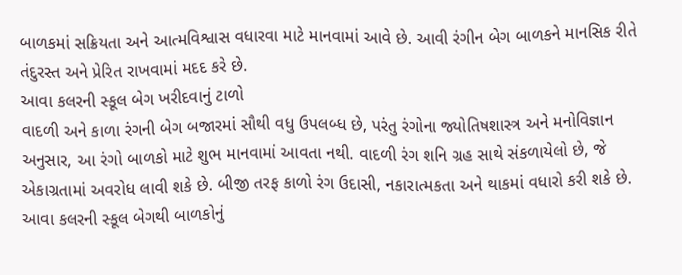બાળકમાં સક્રિયતા અને આત્મવિશ્વાસ વધારવા માટે માનવામાં આવે છે. આવી રંગીન બેગ બાળકને માનસિક રીતે તંદુરસ્ત અને પ્રેરિત રાખવામાં મદદ કરે છે.
આવા કલરની સ્કૂલ બેગ ખરીદવાનું ટાળો
વાદળી અને કાળા રંગની બેગ બજારમાં સૌથી વધુ ઉપલબ્ધ છે, પરંતુ રંગોના જ્યોતિષશાસ્ત્ર અને મનોવિજ્ઞાન અનુસાર, આ રંગો બાળકો માટે શુભ માનવામાં આવતા નથી. વાદળી રંગ શનિ ગ્રહ સાથે સંકળાયેલો છે, જે એકાગ્રતામાં અવરોધ લાવી શકે છે. બીજી તરફ કાળો રંગ ઉદાસી, નકારાત્મકતા અને થાકમાં વધારો કરી શકે છે. આવા કલરની સ્કૂલ બેગથી બાળકોનું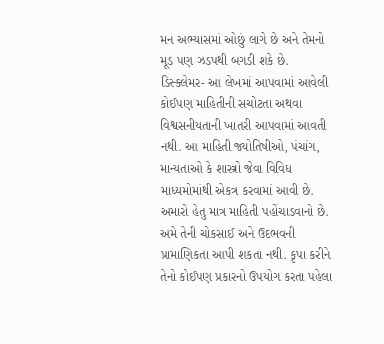મન અભ્યાસમાં ઓછું લાગે છે અને તેમનો મૂડ પણ ઝડપથી બગડી શકે છે.
ડિસ્ક્લેમર- આ લેખમાં આપવામાં આવેલી કોઈપણ માહિતીની સચોટતા અથવા વિશ્વસનીયતાની ખાતરી આપવામાં આવતી નથી. આ માહિતી જ્યોતિષીઓ, પંચાંગ, માન્યતાઓ કે શાસ્ત્રો જેવા વિવિધ માધ્યમોમાંથી એકત્ર કરવામાં આવી છે. અમારો હેતુ માત્ર માહિતી પહોંચાડવાનો છે. અમે તેની ચોકસાઈ અને ઉદભવની પ્રામાણિકતા આપી શકતા નથી. કૃપા કરીને તેનો કોઈપણ પ્રકારનો ઉપયોગ કરતા પહેલા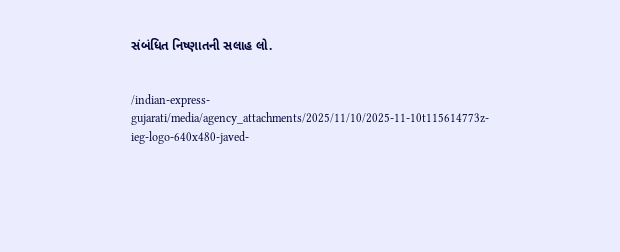સંબંધિત નિષ્ણાતની સલાહ લો.


/indian-express-gujarati/media/agency_attachments/2025/11/10/2025-11-10t115614773z-ieg-logo-640x480-javed-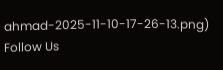ahmad-2025-11-10-17-26-13.png)
Follow Us